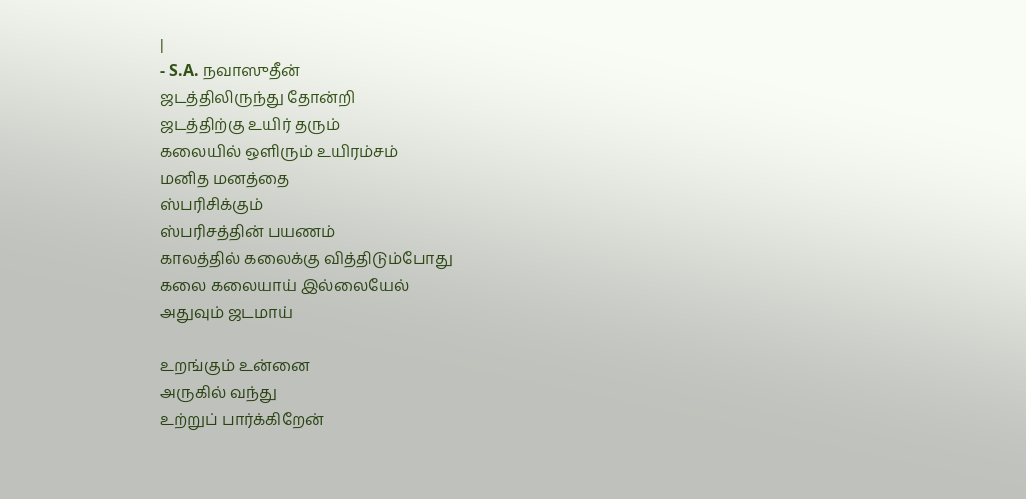|
- S.A. நவாஸுதீன்
ஜடத்திலிருந்து தோன்றி
ஜடத்திற்கு உயிர் தரும்
கலையில் ஒளிரும் உயிரம்சம்
மனித மனத்தை
ஸ்பரிசிக்கும்
ஸ்பரிசத்தின் பயணம்
காலத்தில் கலைக்கு வித்திடும்போது
கலை கலையாய் இல்லையேல்
அதுவும் ஜடமாய்

உறங்கும் உன்னை
அருகில் வந்து
உற்றுப் பார்க்கிறேன்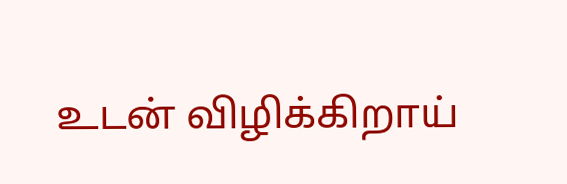உடன் விழிக்கிறாய்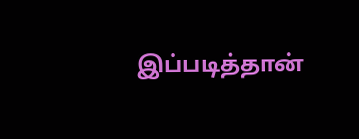இப்படித்தான்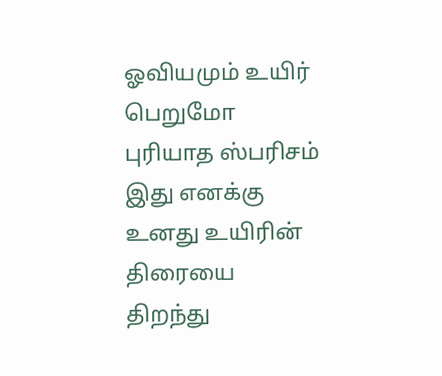ஓவியமும் உயிர் பெறுமோ
புரியாத ஸ்பரிசம் இது எனக்கு
உனது உயிரின் திரையை
திறந்து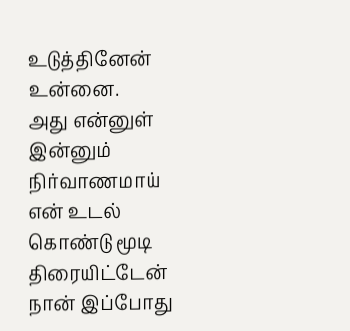உடுத்தினேன்
உன்னை.
அது என்னுள்
இன்னும் நிர்வாணமாய்
என் உடல் கொண்டு மூடி
திரையிட்டேன்
நான் இப்போது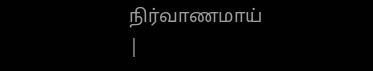நிர்வாணமாய்
|